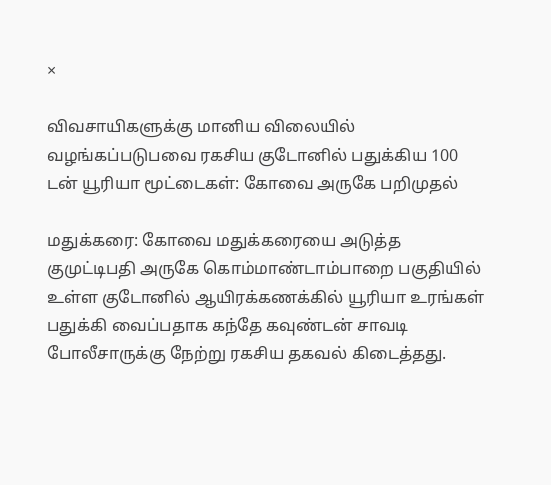×

விவசாயிகளுக்கு மானிய விலையில் வழங்கப்படுபவை ரகசிய குடோனில் பதுக்கிய 100 டன் யூரியா மூட்டைகள்: கோவை அருகே பறிமுதல்

மதுக்கரை: கோவை மதுக்கரையை அடுத்த குமுட்டிபதி அருகே கொம்மாண்டாம்பாறை பகுதியில் உள்ள குடோனில் ஆயிரக்கணக்கில் யூரியா உரங்கள் பதுக்கி வைப்பதாக கந்தே கவுண்டன் சாவடி போலீசாருக்கு நேற்று ரகசிய தகவல் கிடைத்தது.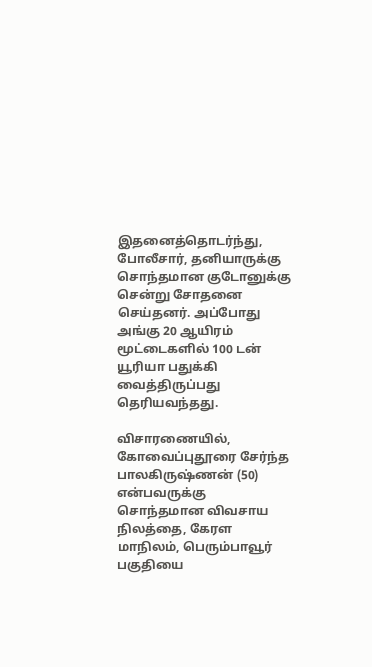இதனைத்தொடர்ந்து, போலீசார், தனியாருக்கு சொந்தமான குடோனுக்கு சென்று சோதனை செய்தனர். அப்போது அங்கு 20 ஆயிரம் மூட்டைகளில் 100 டன் யூரியா பதுக்கி வைத்திருப்பது தெரியவந்தது.

விசாரணையில், கோவைப்புதூரை சேர்ந்த பாலகிருஷ்ணன் (50) என்பவருக்கு சொந்தமான விவசாய நிலத்தை, கேரள மாநிலம், பெரும்பாவூர் பகுதியை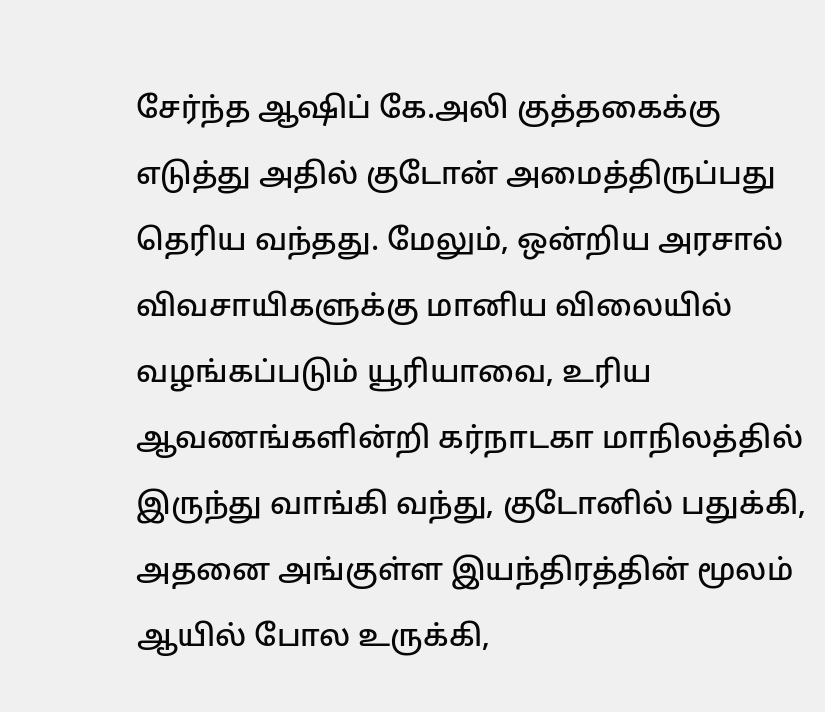சேர்ந்த ஆஷிப் கே.அலி குத்தகைக்கு எடுத்து அதில் குடோன் அமைத்திருப்பது தெரிய வந்தது. மேலும், ஒன்றிய அரசால் விவசாயிகளுக்கு மானிய விலையில் வழங்கப்படும் யூரியாவை, உரிய ஆவணங்களின்றி கர்நாடகா மாநிலத்தில் இருந்து வாங்கி வந்து, குடோனில் பதுக்கி, அதனை அங்குள்ள இயந்திரத்தின் மூலம் ஆயில் போல உருக்கி,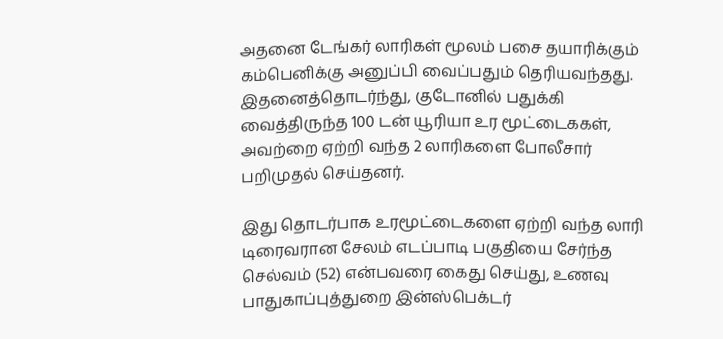அதனை டேங்கர் லாரிகள் மூலம் பசை தயாரிக்கும் கம்பெனிக்கு அனுப்பி வைப்பதும் தெரியவந்தது. இதனைத்தொடர்ந்து, குடோனில் பதுக்கி வைத்திருந்த 100 டன் யூரியா உர மூட்டைககள், அவற்றை ஏற்றி வந்த 2 லாரிகளை போலீசார் பறிமுதல் செய்தனர்.

இது தொடர்பாக உரமூட்டைகளை ஏற்றி வந்த லாரி டிரைவரான சேலம் எடப்பாடி பகுதியை சேர்ந்த செல்வம் (52) என்பவரை கைது செய்து, உணவு பாதுகாப்புத்துறை இன்ஸ்பெக்டர்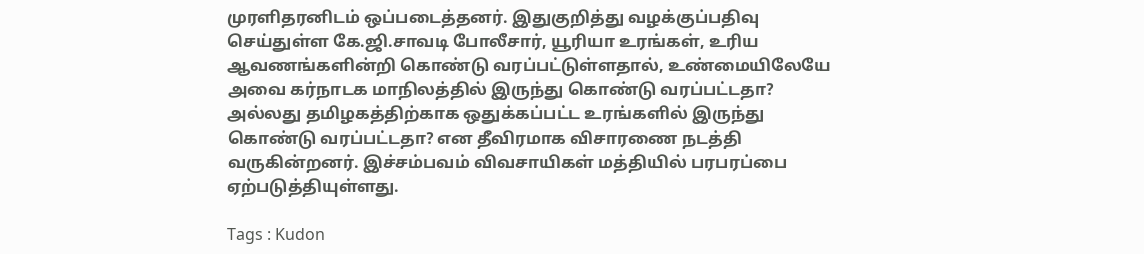முரளிதரனிடம் ஒப்படைத்தனர். இதுகுறித்து வழக்குப்பதிவு செய்துள்ள கே.ஜி.சாவடி போலீசார், யூரியா உரங்கள், உரிய ஆவணங்களின்றி கொண்டு வரப்பட்டுள்ளதால், உண்மையிலேயே அவை கர்நாடக மாநிலத்தில் இருந்து கொண்டு வரப்பட்டதா? அல்லது தமிழகத்திற்காக ஒதுக்கப்பட்ட உரங்களில் இருந்து கொண்டு வரப்பட்டதா? என தீவிரமாக விசாரணை நடத்தி வருகின்றனர். இச்சம்பவம் விவசாயிகள் மத்தியில் பரபரப்பை ஏற்படுத்தியுள்ளது.

Tags : Kudon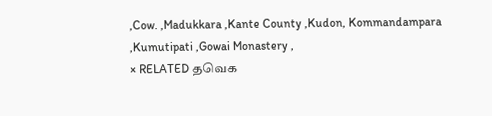,Cow. ,Madukkara ,Kante County ,Kudon, Kommandampara ,Kumutipati ,Gowai Monastery ,
× RELATED தவெக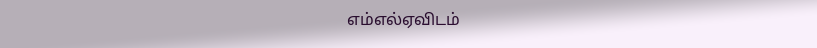எம்எல்ஏவிடம்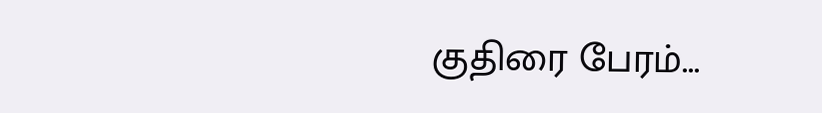குதிரை பேரம்...